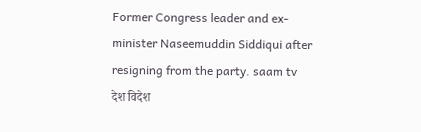Former Congress leader and ex-minister Naseemuddin Siddiqui after resigning from the party. saam tv
देश विदेश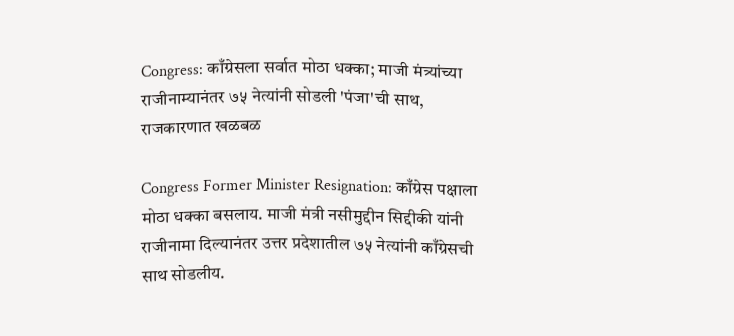Congress: काँग्रेसला सर्वात मोठा धक्का; माजी मंत्र्यांच्या राजीनाम्यानंतर ७५ नेत्यांनी सोडली 'पंजा'ची साथ, राजकारणात खळबळ

Congress Former Minister Resignation: काँग्रेस पक्षाला मोठा धक्का बसलाय. माजी मंत्री नसीमुद्दीन सिद्दीकी यांनी राजीनामा दिल्यानंतर उत्तर प्रदेशातील ७५ नेत्यांनी काँग्रेसची साथ सोडलीय.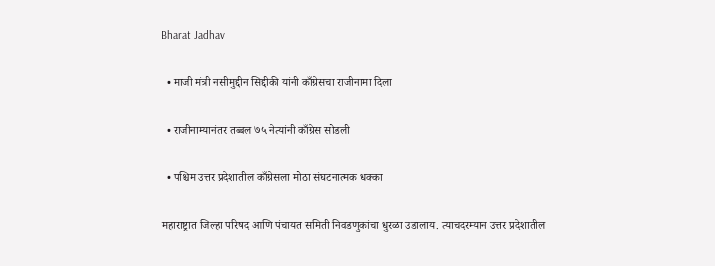Bharat Jadhav

  • माजी मंत्री नसीमुद्दीन सिद्दीकी यांनी काँग्रेसचा राजीनामा दिला

  • राजीनाम्यानंतर तब्बल ७५ नेत्यांनी काँग्रेस सोडली

  • पश्चिम उत्तर प्रदेशातील काँग्रेसला मोठा संघटनात्मक धक्का

महाराष्ट्रात जिल्हा परिषद आणि पंचायत समिती निवडणुकांचा धुरळा उडालाय. त्याचदरम्यान उत्तर प्रदेशातील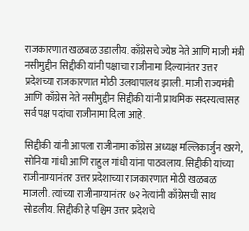राजकारणात खळबळ उडालीय. काँग्रेसचे ज्येष्ठ नेते आणि माजी मंत्री नसीमुद्दीन सिद्दीकी यांनी पक्षाचा राजीनामा दिल्यानंतर उत्तर प्रदेशच्या राजकारणात मोठी उलथापालथ झाली. माजी राज्यमंत्री आणि काँग्रेस नेते नसीमुद्दीन सिद्दीकी यांनी प्राथमिक सदस्यत्वासह सर्व पक्ष पदांचा राजीनामा दिला आहे.

सिद्दीकी यांनी आपला राजीनामा काँग्रेस अध्यक्ष मल्लिकार्जुन खरगे, सोनिया गांधी आणि राहुल गांधी यांना पाठवलाय. सिद्दीकी यांच्या राजीनाम्यानंतर उत्तर प्रदेशाच्या राजकारणात मोठी खळबळ माजली. त्यांच्या राजीनाम्यानंतर ७२ नेत्यांनी काँग्रेसची साथ सोडलीय. सिद्दीकी हे पश्चिम उत्तर प्रदेशचे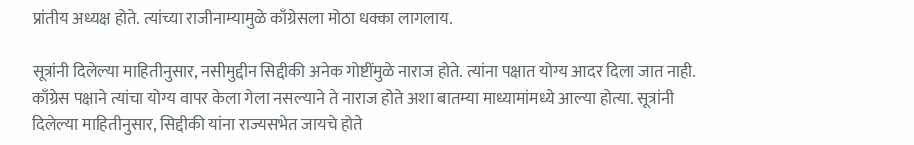प्रांतीय अध्यक्ष होते. त्यांच्या राजीनाम्यामुळे काँग्रेसला मोठा धक्का लागलाय.

सूत्रांनी दिलेल्या माहितीनुसार, नसीमुद्दीन सिद्दीकी अनेक गोष्टींमुळे नाराज होते. त्यांना पक्षात योग्य आदर दिला जात नाही. काँग्रेस पक्षाने त्यांचा योग्य वापर केला गेला नसल्याने ते नाराज होते अशा बातम्या माध्यामांमध्ये आल्या होत्या. सूत्रांनी दिलेल्या माहितीनुसार, सिद्दीकी यांना राज्यसभेत जायचे होते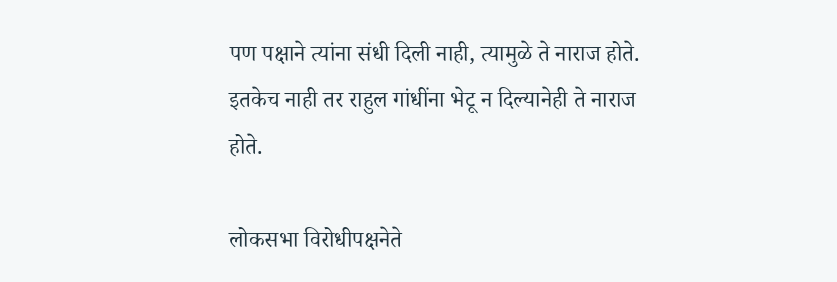पण पक्षाने त्यांना संधी दिली नाही, त्यामुळे ते नाराज होते. इतकेच नाही तर राहुल गांधींना भेटू न दिल्यानेही ते नाराज होते.

लोकसभा विरोधीपक्षनेते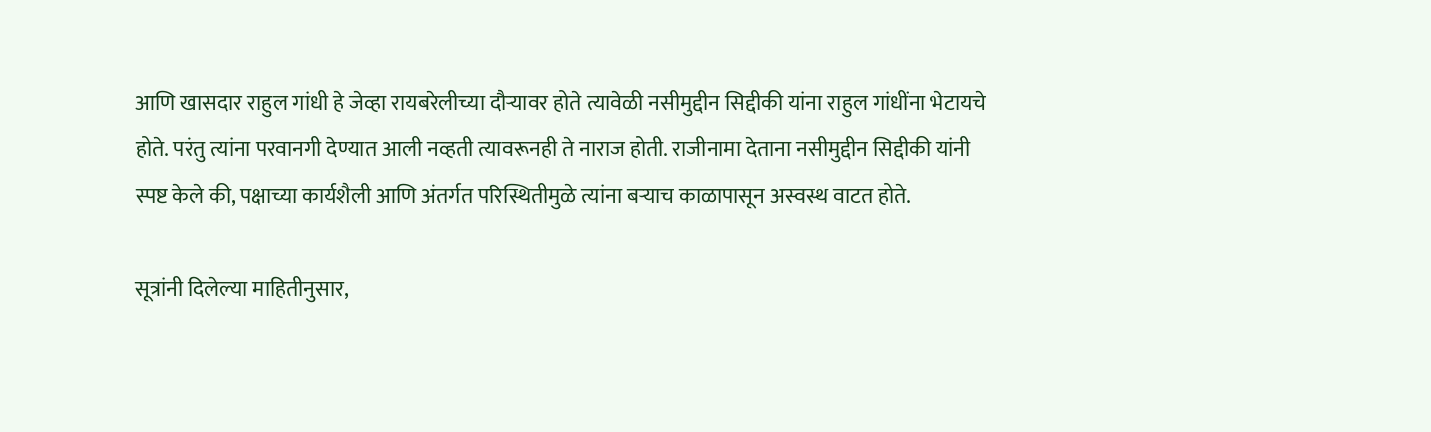आणि खासदार राहुल गांधी हे जेव्हा रायबरेलीच्या दौऱ्यावर होते त्यावेळी नसीमुद्दीन सिद्दीकी यांना राहुल गांधींना भेटायचे होते. परंतु त्यांना परवानगी देण्यात आली नव्हती त्यावरूनही ते नाराज होती. राजीनामा देताना नसीमुद्दीन सिद्दीकी यांनी स्पष्ट केले की, पक्षाच्या कार्यशैली आणि अंतर्गत परिस्थितीमुळे त्यांना बऱ्याच काळापासून अस्वस्थ वाटत होते.

सूत्रांनी दिलेल्या माहितीनुसार,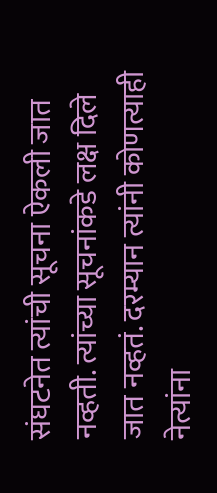संघटनेत त्यांची सूचना ऐकली जात नव्हती. त्यांच्या सूचनांकडे लक्ष दिले जात नव्हतं. दरम्यान त्यांनी कोणत्याही नेत्यांना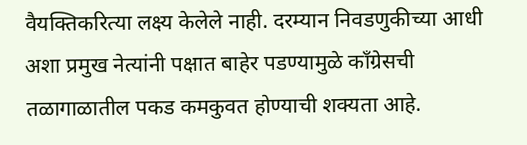वैयक्तिकरित्या लक्ष्य केलेले नाही. दरम्यान निवडणुकीच्या आधी अशा प्रमुख नेत्यांनी पक्षात बाहेर पडण्यामुळे काँग्रेसची तळागाळातील पकड कमकुवत होण्याची शक्यता आहे.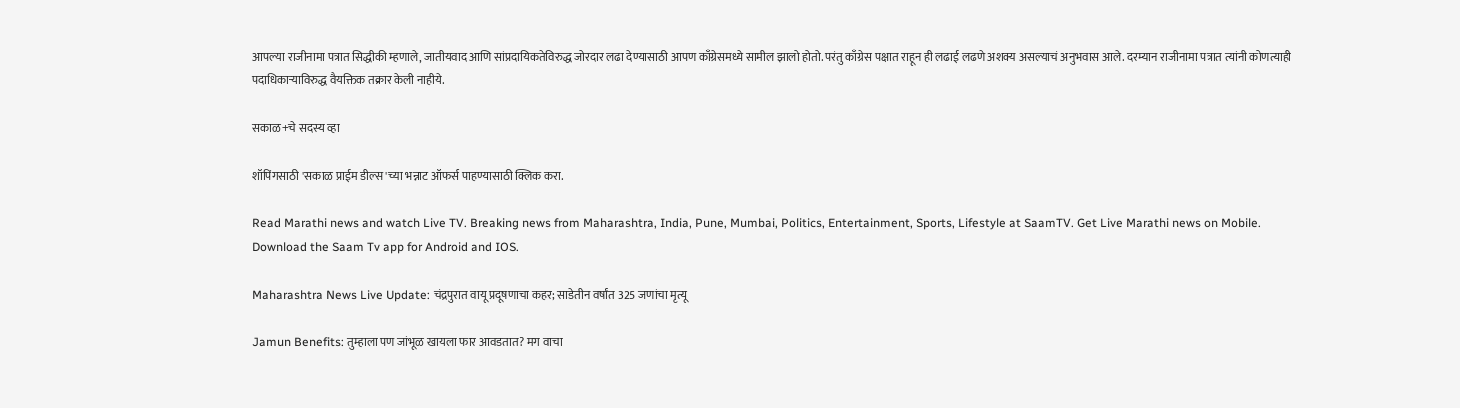आपल्या राजीनामा पत्रात सिद्धीकी म्हणाले, जातीयवाद आणि सांप्रदायिकतेविरुद्ध जोरदार लढा देण्यासाठी आपण काँग्रेसमध्ये सामील झालो होतो. परंतु काँग्रेस पक्षात राहून ही लढाई लढणे अशक्य असल्याचं अनुभवास आले. दरम्यान राजीनामा पत्रात त्यांनी कोणत्याही पदाधिकाऱ्याविरुद्ध वैयक्तिक तक्रार केली नाहीये.

सकाळ+चे सदस्य व्हा

शॉपिंगसाठी 'सकाळ प्राईम डील्स'च्या भन्नाट ऑफर्स पाहण्यासाठी क्लिक करा.

Read Marathi news and watch Live TV. Breaking news from Maharashtra, India, Pune, Mumbai, Politics, Entertainment, Sports, Lifestyle at SaamTV. Get Live Marathi news on Mobile. Download the Saam Tv app for Android and IOS.

Maharashtra News Live Update: चंद्रपुरात वायू प्रदूषणाचा कहर; साडेतीन वर्षांत 325 जणांचा मृत्यू

Jamun Benefits: तुम्हाला पण जांभूळ खायला फार आवडतात? मग वाचा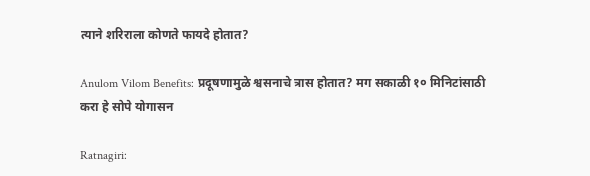त्याने शरिराला कोणते फायदे होतात?

Anulom Vilom Benefits: प्रदूषणामुळे श्वसनाचे त्रास होतात? मग सकाळी १० मिनिटांसाठी करा हे सोपे योगासन

Ratnagiri: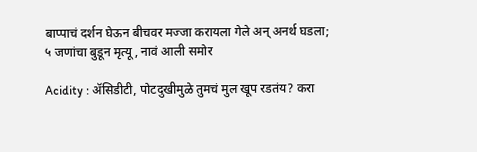बाप्पाचं दर्शन घेऊन बीचवर मज्जा करायला गेले अन् अनर्थ घडला; ५ जणांचा बुडून मृत्यू, नावं आली समोर

Acidity : ॲसिडीटी, पोटदुखीमुळे तुमचं मुल खूप रडतंय? करा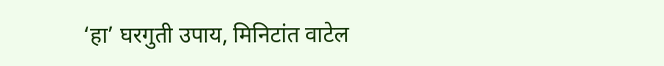‘हा’ घरगुती उपाय, मिनिटांत वाटेल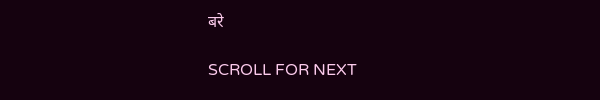बरे

SCROLL FOR NEXT